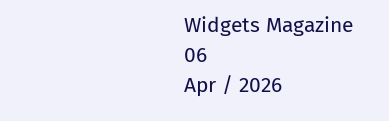Widgets Magazine
06
Apr / 2026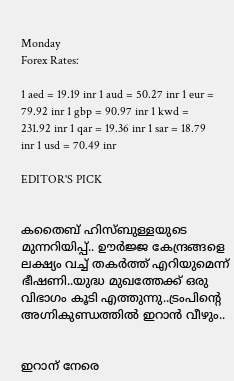Monday
Forex Rates:

1 aed = 19.19 inr 1 aud = 50.27 inr 1 eur = 79.92 inr 1 gbp = 90.97 inr 1 kwd = 231.92 inr 1 qar = 19.36 inr 1 sar = 18.79 inr 1 usd = 70.49 inr

EDITOR'S PICK


കതൈബ് ഹിസ്ബുള്ളയുടെ മുന്നറിയിപ്പ്.. ഊര്‍ജ്ജ കേന്ദ്രങ്ങളെ ലക്ഷ്യം വച്ച് തകർത്ത് എറിയുമെന്ന് ഭീഷണി..യുദ്ധ മുഖത്തേക്ക് ഒരു വിഭാഗം കൂടി എത്തുന്നു..ട്രംപിന്റെ അഗ്നികുണ്ഡത്തിൽ ഇറാൻ വീഴും..


ഇറാന് നേരെ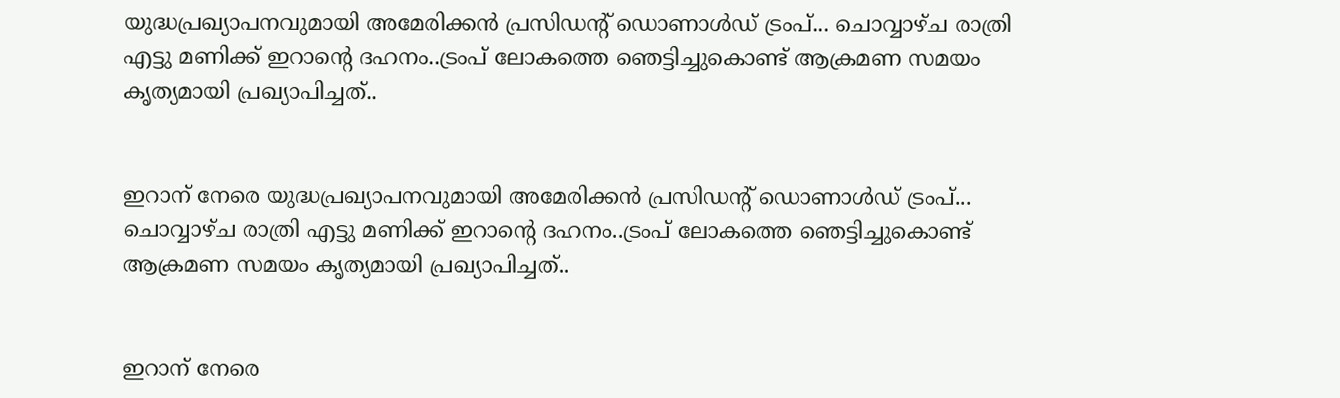യുദ്ധപ്രഖ്യാപനവുമായി അമേരിക്കന്‍ പ്രസിഡന്റ് ഡൊണാള്‍ഡ് ട്രംപ്... ചൊവ്വാഴ്ച രാത്രി എട്ടു മണിക്ക് ഇറാന്റെ ദഹനം..ട്രംപ് ലോകത്തെ ഞെട്ടിച്ചുകൊണ്ട് ആക്രമണ സമയം കൃത്യമായി പ്രഖ്യാപിച്ചത്..


ഇറാന് നേരെ യുദ്ധപ്രഖ്യാപനവുമായി അമേരിക്കന്‍ പ്രസിഡന്റ് ഡൊണാള്‍ഡ് ട്രംപ്... ചൊവ്വാഴ്ച രാത്രി എട്ടു മണിക്ക് ഇറാന്റെ ദഹനം..ട്രംപ് ലോകത്തെ ഞെട്ടിച്ചുകൊണ്ട് ആക്രമണ സമയം കൃത്യമായി പ്രഖ്യാപിച്ചത്..


ഇറാന് നേരെ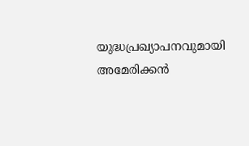യുദ്ധപ്രഖ്യാപനവുമായി അമേരിക്കന്‍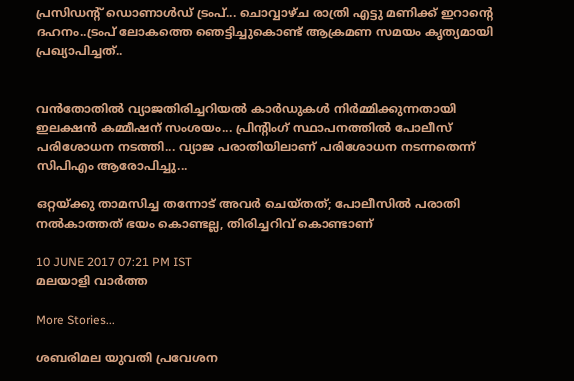പ്രസിഡന്റ് ഡൊണാള്‍ഡ് ട്രംപ്... ചൊവ്വാഴ്ച രാത്രി എട്ടു മണിക്ക് ഇറാന്റെ ദഹനം..ട്രംപ് ലോകത്തെ ഞെട്ടിച്ചുകൊണ്ട് ആക്രമണ സമയം കൃത്യമായി പ്രഖ്യാപിച്ചത്..


വൻതോതിൽ വ്യാജതിരിച്ചറിയൽ കാർഡുകൾ നിർമ്മിക്കുന്നതായി ഇലക്ഷൻ കമ്മീഷന് സംശയം... പ്രിന്റിംഗ് സ്ഥാപനത്തിൽ പോലീസ് പരിശോധന നടത്തി... വ്യാജ പരാതിയിലാണ് പരിശോധന നടന്നതെന്ന് സിപിഎം ആരോപിച്ചു...

ഒറ്റയ്ക്കു താമസിച്ച തന്നോട് അവര്‍ ചെയ്തത്; പോലീസില്‍ പരാതി നല്‍കാത്തത് ഭയം കൊണ്ടല്ല, തിരിച്ചറിവ് കൊണ്ടാണ്

10 JUNE 2017 07:21 PM IST
മലയാളി വാര്‍ത്ത

More Stories...

ശബരിമല യുവതി പ്രവേശന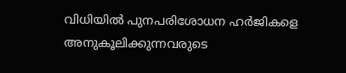വിധിയില്‍ പുനപരിശോധന ഹര്‍ജികളെ അനുകൂലിക്കുന്നവരുടെ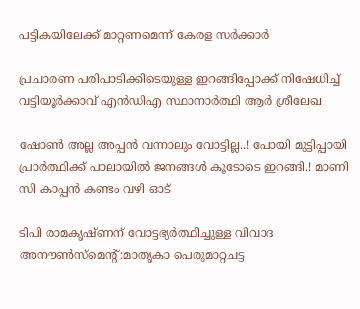പട്ടികയിലേക്ക് മാറ്റണമെന്ന് കേരള സര്‍ക്കാര്‍

പ്രചാരണ പരിപാടിക്കിടെയുള്ള ഇറങ്ങിപ്പോക്ക് നിഷേധിച്ച് വട്ടിയൂർക്കാവ് എൻഡിഎ സ്ഥാനാർത്ഥി ആർ ശ്രീലേഖ

ഷോൺ അല്ല അപ്പൻ വന്നാലും വോട്ടില്ല..! പോയി മുട്ടിപ്പായി പ്രാർത്ഥിക്ക് പാലായിൽ ജനങ്ങൾ കൂടോടെ ഇറങ്ങി.! മാണി സി കാപ്പൻ കണ്ടം വഴി ഓട്

ടിപി രാമകൃഷ്ണന് വോട്ടഭ്യര്‍ത്ഥിച്ചുള്ള വിവാദ അനൗണ്‍സ്‌മെന്റ്:മാതൃകാ പെരുമാറ്റചട്ട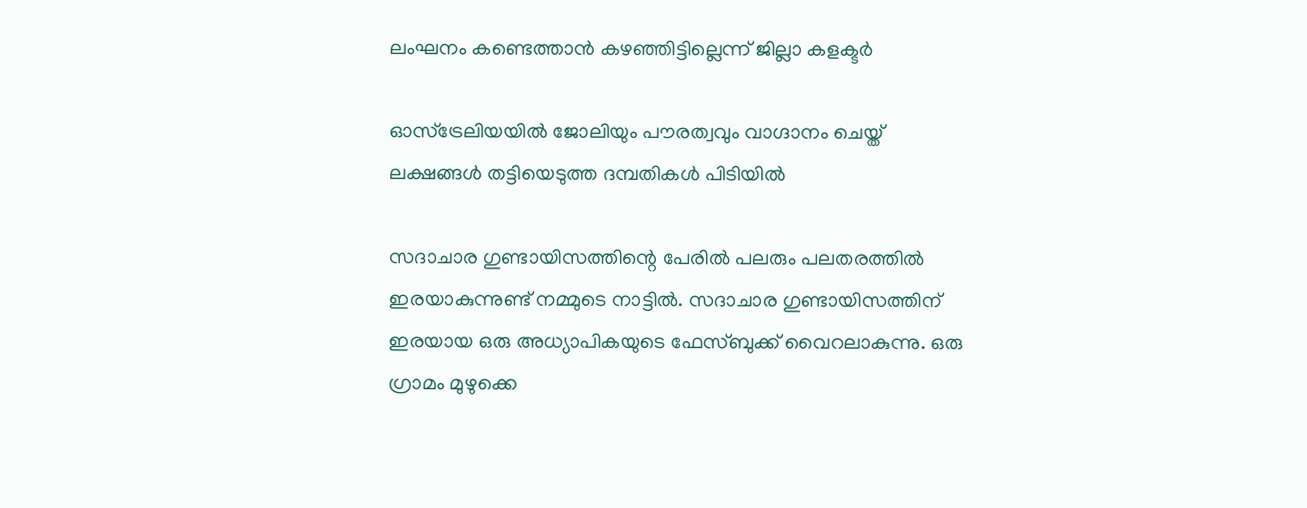ലംഘനം കണ്ടെത്താന്‍ കഴഞ്ഞിട്ടില്ലെന്ന് ജില്ലാ കളക്ടര്‍

ഓസ്‌ട്രേലിയയില്‍ ജോലിയും പൗരത്വവും വാഗ്ദാനം ചെയ്ത് ലക്ഷങ്ങള്‍ തട്ടിയെടുത്ത ദമ്പതികള്‍ പിടിയില്‍

സദാചാര ഗുണ്ടായിസത്തിന്റെ പേരില്‍ പലരും പലതരത്തില്‍ ഇരയാകുന്നുണ്ട് നമ്മുടെ നാട്ടില്‍. സദാചാര ഗുണ്ടായിസത്തിന് ഇരയായ ഒരു അധ്യാപികയുടെ ഫേസ്ബുക്ക് വൈറലാകുന്നു. ഒരു ഗ്രാമം മുഴുക്കെ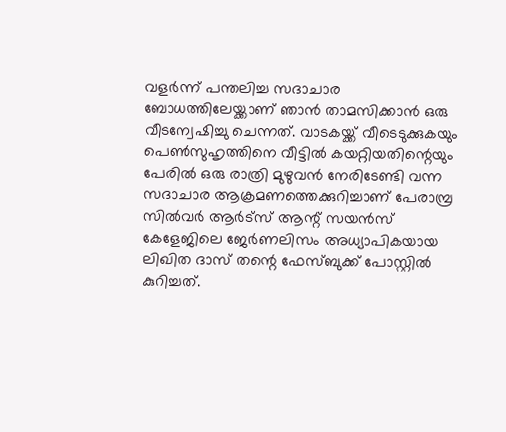വളര്‍ന്ന് പന്തലിച്ച സദാചാര ബോധത്തിലേയ്ക്കാണ് ഞാന്‍ താമസിക്കാന്‍ ഒരു വീടന്വേഷിച്ചു ചെന്നത്. വാടകയ്ക്ക് വീടെടുക്കുകയും പെണ്‍സുഹൃത്തിനെ വീട്ടില്‍ കയറ്റിയതിന്റെയും പേരില്‍ ഒരു രാത്രി മുഴുവന്‍ നേരിടേണ്ടി വന്ന സദാചാര ആക്രമണത്തെക്കുറിച്ചാണ് പേരാമ്പ്ര സില്‍വര്‍ ആര്‍ട്‌സ് ആന്റ് സയന്‍സ് കേളേജിലെ ജേര്‍ണലിസം അധ്യാപികയായ ലിഖിത ദാസ് തന്റെ ഫേസ്ബുക്ക് പോസ്റ്റില്‍ കുറിച്ചത്.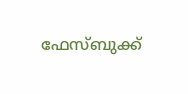ഫേസ്ബുക്ക്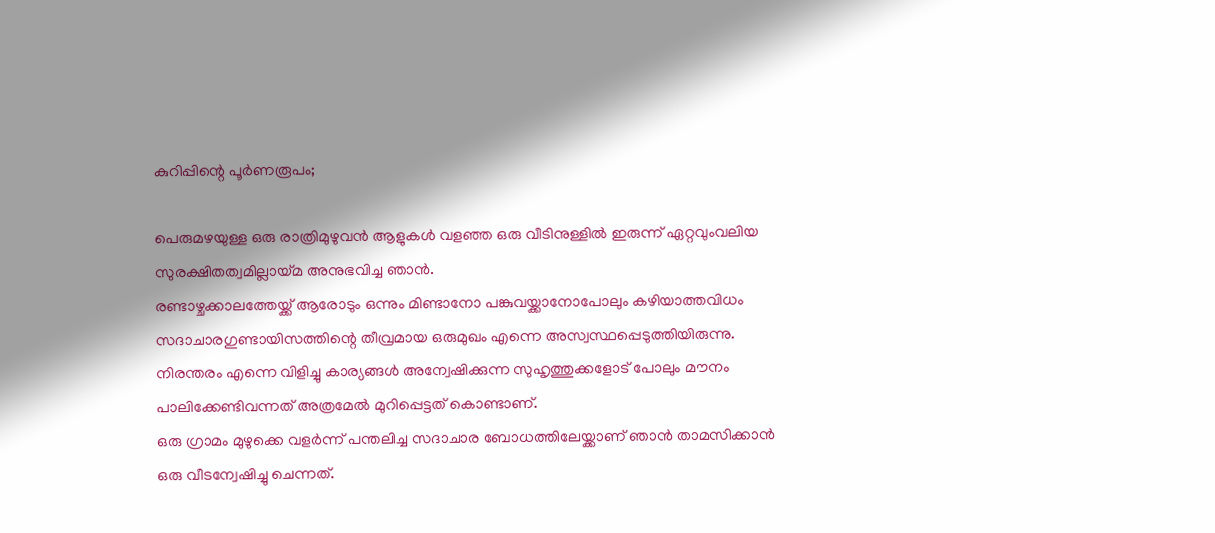കുറിപ്പിന്റെ പൂര്‍ണരൂപം;

പെരുമഴയുള്ള ഒരു രാത്രിമുഴുവന്‍ ആളുകള്‍ വളഞ്ഞ ഒരു വീടിനുള്ളില്‍ ഇരുന്ന് ഏറ്റവുംവലിയ സുരക്ഷിതത്വമില്ലായ്മ അനുഭവിച്ച ഞാന്‍.
രണ്ടാഴ്ചക്കാലത്തേയ്ക്ക് ആരോടും ഒന്നും മിണ്ടാനോ പങ്കുവയ്ക്കാനോപോലും കഴിയാത്തവിധം സദാചാരഗുണ്ടായിസത്തിന്റെ തീവ്രമായ ഒരുമുഖം എന്നെ അസ്വസ്ഥപ്പെടുത്തിയിരുന്നു. നിരന്തരം എന്നെ വിളിച്ചു കാര്യങ്ങള്‍ അന്വേഷിക്കുന്ന സുഹൃത്തുക്കളോട് പോലും മൗനം പാലിക്കേണ്ടിവന്നത് അത്രമേല്‍ മുറിപ്പെട്ടത് കൊണ്ടാണ്.
ഒരു ഗ്രാമം മുഴുക്കെ വളര്‍ന്ന് പന്തലിച്ച സദാചാര ബോധത്തിലേയ്ക്കാണ് ഞാന്‍ താമസിക്കാന്‍ ഒരു വീടന്വേഷിച്ചു ചെന്നത്.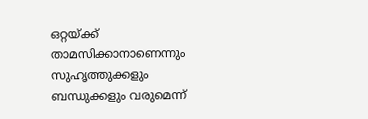ഒറ്റയ്ക്ക് താമസിക്കാനാണെന്നും സുഹൃത്തുക്കളും ബന്ധുക്കളും വരുമെന്ന്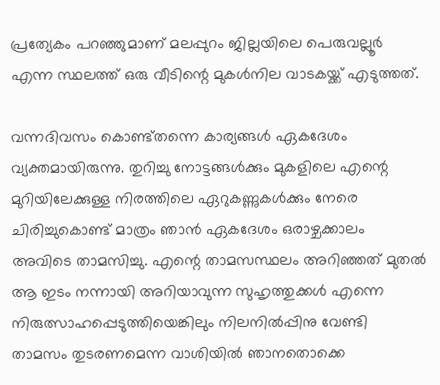പ്രത്യേകം പറഞ്ഞുമാണ് മലപ്പുറം ജില്ലയിലെ പെരുവല്ലൂര്‍ എന്ന സ്ഥലത്ത് ഒരു വീടിന്റെ മുകള്‍നില വാടകയ്ക്ക് എടുത്തത്.

വന്നദിവസം കൊണ്ട്തന്നെ കാര്യങ്ങള്‍ ഏകദേശം വ്യക്തമായിരുന്നു. തുറിച്ചു നോട്ടങ്ങള്‍ക്കും മുകളിലെ എന്റെ മുറിയിലേക്കുള്ള നിരത്തിലെ ഏറുകണ്ണുകള്‍ക്കും നേരെ ചിരിച്ചുകൊണ്ട് മാത്രം ഞാന്‍ ഏകദേശം ഒരാഴ്ചക്കാലം അവിടെ താമസിച്ചു. എന്റെ താമസസ്ഥലം അറിഞ്ഞത് മുതല്‍ ആ ഇടം നന്നായി അറിയാവുന്ന സുഹൃത്തുക്കള്‍ എന്നെ നിരുത്സാഹപ്പെടുത്തിയെങ്കിലും നിലനില്‍പ്പിനു വേണ്ടി താമസം തുടരണമെന്ന വാശിയില്‍ ഞാനതൊക്കെ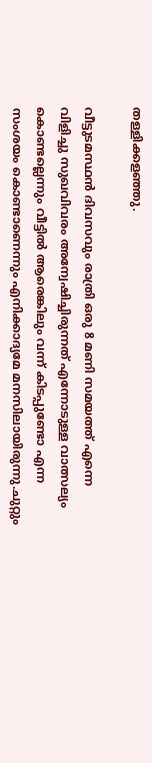തള്ളിക്കളഞ്ഞു.

വീട്ടുടമസ്ഥന്‍ ദിവസവും രാത്രി ഒരു 8 മണി സമയത്ത് എന്നെ വിളിച്ചു സുഖവിവരം അന്വേഷിച്ചിരുന്നത് എന്നോടുള്ള വാത്സല്യം കൊണ്ടല്ലെന്നും വീട്ടില്‍ ആരെങ്കിലും വന്ന് കിടപ്പുണ്ടോ എന്ന സംശയം കൊണ്ടാണെന്നും എനിക്കാദ്യമേ മനസിലായിരുന്നു.ചുറ്റും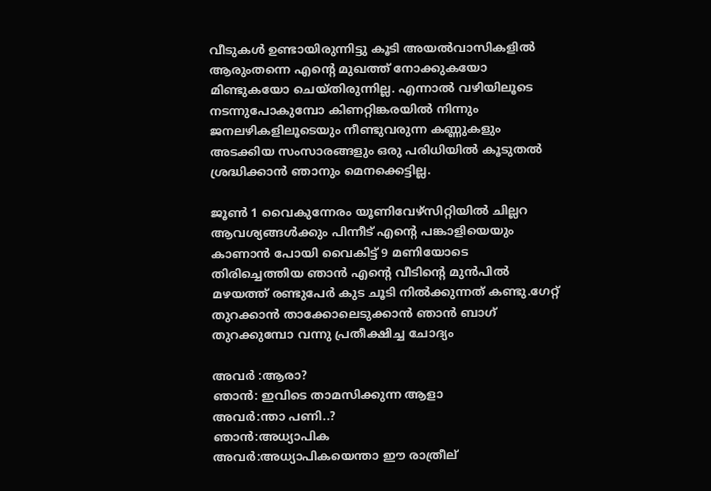വീടുകള്‍ ഉണ്ടായിരുന്നിട്ടു കൂടി അയല്‍വാസികളില്‍ ആരുംതന്നെ എന്റെ മുഖത്ത് നോക്കുകയോ മിണ്ടുകയോ ചെയ്തിരുന്നില്ല. എന്നാല്‍ വഴിയിലൂടെ നടന്നുപോകുമ്പോ കിണറ്റിങ്കരയില്‍ നിന്നും ജനലഴികളിലൂടെയും നീണ്ടുവരുന്ന കണ്ണുകളും അടക്കിയ സംസാരങ്ങളും ഒരു പരിധിയില്‍ കൂടുതല്‍ ശ്രദ്ധിക്കാന്‍ ഞാനും മെനക്കെട്ടില്ല.

ജൂണ്‍ 1 വൈകുന്നേരം യൂണിവേഴ്‌സിറ്റിയില്‍ ചില്ലറ ആവശ്യങ്ങള്‍ക്കും പിന്നീട് എന്റെ പങ്കാളിയെയും കാണാന്‍ പോയി വൈകിട്ട് 9 മണിയോടെ തിരിച്ചെത്തിയ ഞാന്‍ എന്റെ വീടിന്റെ മുന്‍പില്‍ മഴയത്ത് രണ്ടുപേര്‍ കുട ചൂടി നില്‍ക്കുന്നത് കണ്ടു.ഗേറ്റ് തുറക്കാന്‍ താക്കോലെടുക്കാന്‍ ഞാന്‍ ബാഗ് തുറക്കുമ്പോ വന്നു പ്രതീക്ഷിച്ച ചോദ്യം

അവര്‍ :ആരാ?
ഞാന്‍: ഇവിടെ താമസിക്കുന്ന ആളാ
അവര്‍:ന്താ പണി..?
ഞാന്‍:അധ്യാപിക
അവര്‍:അധ്യാപികയെന്താ ഈ രാത്രീല്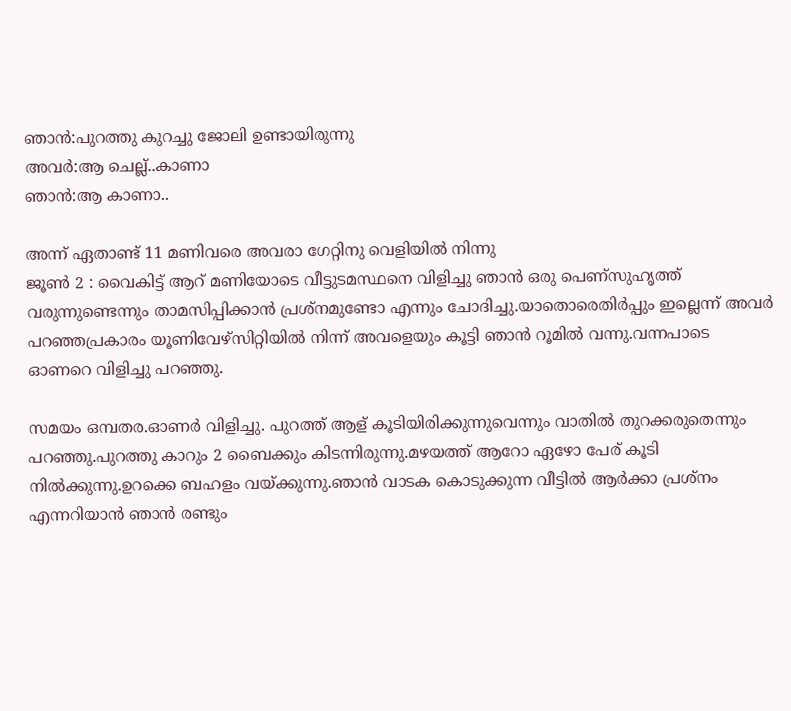ഞാന്‍:പുറത്തു കുറച്ചു ജോലി ഉണ്ടായിരുന്നു
അവര്‍:ആ ചെല്ല്..കാണാ
ഞാന്‍:ആ കാണാ..

അന്ന് ഏതാണ്ട് 11 മണിവരെ അവരാ ഗേറ്റിനു വെളിയില്‍ നിന്നു
ജൂണ്‍ 2 : വൈകിട്ട് ആറ് മണിയോടെ വീട്ടുടമസ്ഥനെ വിളിച്ചു ഞാന്‍ ഒരു പെണ്‌സുഹൃത്ത് വരുന്നുണ്ടെന്നും താമസിപ്പിക്കാന്‍ പ്രശ്‌നമുണ്ടോ എന്നും ചോദിച്ചു.യാതൊരെതിര്‍പ്പും ഇല്ലെന്ന് അവര്‍ പറഞ്ഞപ്രകാരം യൂണിവേഴ്‌സിറ്റിയില്‍ നിന്ന് അവളെയും കൂട്ടി ഞാന്‍ റൂമില്‍ വന്നു.വന്നപാടെ ഓണറെ വിളിച്ചു പറഞ്ഞു.

സമയം ഒമ്പതര.ഓണര്‍ വിളിച്ചു. പുറത്ത് ആള് കൂടിയിരിക്കുന്നുവെന്നും വാതില്‍ തുറക്കരുതെന്നും പറഞ്ഞു.പുറത്തു കാറും 2 ബൈക്കും കിടന്നിരുന്നു.മഴയത്ത് ആറോ ഏഴോ പേര് കൂടി നില്‍ക്കുന്നു.ഉറക്കെ ബഹളം വയ്ക്കുന്നു.ഞാന്‍ വാടക കൊടുക്കുന്ന വീട്ടില്‍ ആര്‍ക്കാ പ്രശ്‌നം എന്നറിയാന്‍ ഞാന്‍ രണ്ടും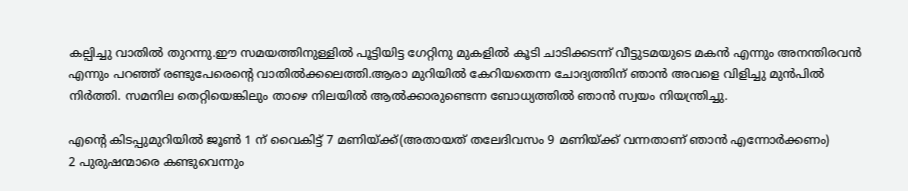കല്പിച്ചു വാതില്‍ തുറന്നു.ഈ സമയത്തിനുള്ളില്‍ പൂട്ടിയിട്ട ഗേറ്റിനു മുകളില്‍ കൂടി ചാടിക്കടന്ന് വീട്ടുടമയുടെ മകന്‍ എന്നും അനന്തിരവന്‍ എന്നും പറഞ്ഞ് രണ്ടുപേരെന്റെ വാതില്‍ക്കലെത്തി.ആരാ മുറിയില്‍ കേറിയതെന്ന ചോദ്യത്തിന് ഞാന്‍ അവളെ വിളിച്ചു മുന്‍പില്‍ നിര്‍ത്തി. സമനില തെറ്റിയെങ്കിലും താഴെ നിലയില്‍ ആല്‍ക്കാരുണ്ടെന്ന ബോധ്യത്തില്‍ ഞാന്‍ സ്വയം നിയന്ത്രിച്ചു.

എന്റെ കിടപ്പുമുറിയില്‍ ജൂണ്‍ 1 ന് വൈകിട്ട് 7 മണിയ്ക്ക്(അതായത് തലേദിവസം 9 മണിയ്ക്ക് വന്നതാണ് ഞാന്‍ എന്നോര്‍ക്കണം)
2 പുരുഷന്മാരെ കണ്ടുവെന്നും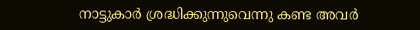നാട്ടുകാര്‍ ശ്രദ്ധിക്കുന്നുവെന്നു കണ്ട അവര്‍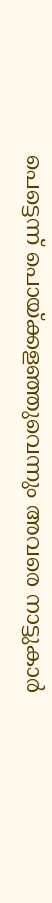പെട്ടെന്ന് പൊയ്ക്കളഞ്ഞുവെന്നും അവരെ നാട്ടുകാര്‍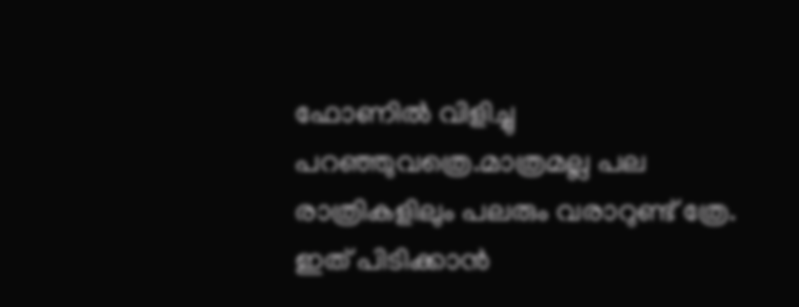ഫോണില്‍ വിളിച്ചു പറഞ്ഞുവത്രെ.മാത്രമല്ല പല രാത്രികളിലും പലരും വരാറുണ്ട് ത്രേ. ഇത് പിടിക്കാന്‍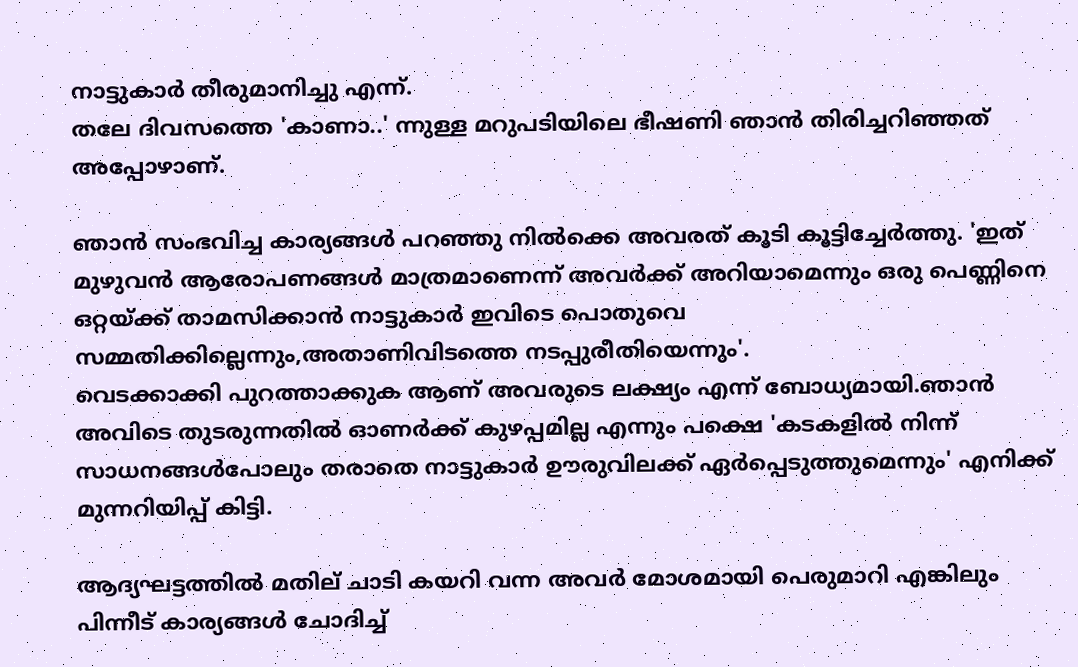നാട്ടുകാര്‍ തീരുമാനിച്ചു എന്ന്.
തലേ ദിവസത്തെ 'കാണാ..' ന്നുള്ള മറുപടിയിലെ ഭീഷണി ഞാന്‍ തിരിച്ചറിഞ്ഞത് അപ്പോഴാണ്.

ഞാന്‍ സംഭവിച്ച കാര്യങ്ങള്‍ പറഞ്ഞു നില്‍ക്കെ അവരത് കൂടി കൂട്ടിച്ചേര്‍ത്തു. 'ഇത് മുഴുവന്‍ ആരോപണങ്ങള്‍ മാത്രമാണെന്ന് അവര്‍ക്ക് അറിയാമെന്നും ഒരു പെണ്ണിനെ ഒറ്റയ്ക്ക് താമസിക്കാന്‍ നാട്ടുകാര്‍ ഇവിടെ പൊതുവെ സമ്മതിക്കില്ലെന്നും,അതാണിവിടത്തെ നടപ്പുരീതിയെന്നും'.
വെടക്കാക്കി പുറത്താക്കുക ആണ് അവരുടെ ലക്ഷ്യം എന്ന് ബോധ്യമായി.ഞാന്‍ അവിടെ തുടരുന്നതില്‍ ഓണര്‍ക്ക് കുഴപ്പമില്ല എന്നും പക്ഷെ 'കടകളില്‍ നിന്ന് സാധനങ്ങള്‍പോലും തരാതെ നാട്ടുകാര്‍ ഊരുവിലക്ക് ഏര്‍പ്പെടുത്തുമെന്നും' എനിക്ക് മുന്നറിയിപ്പ് കിട്ടി.

ആദ്യഘട്ടത്തില്‍ മതില് ചാടി കയറി വന്ന അവര്‍ മോശമായി പെരുമാറി എങ്കിലും പിന്നീട് കാര്യങ്ങള്‍ ചോദിച്ച്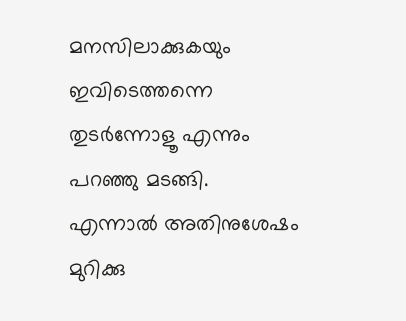മനസിലാക്കുകയും ഇവിടെത്തന്നെ തുടര്‍ന്നോളൂ എന്നും പറഞ്ഞു മടങ്ങി.
എന്നാല്‍ അതിനുശേഷം മുറിക്കു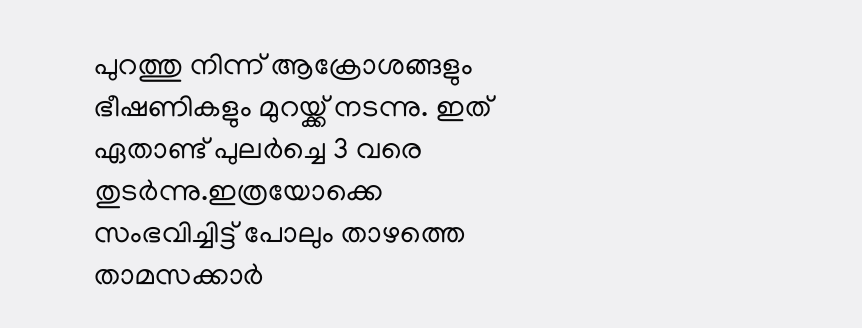പുറത്തു നിന്ന് ആക്രോശങ്ങളും ഭീഷണികളും മുറയ്ക്ക് നടന്നു. ഇത് ഏതാണ്ട് പുലര്‍ച്ചെ 3 വരെ തുടര്‍ന്നു.ഇത്രയോക്കെ സംഭവിച്ചിട്ട് പോലും താഴത്തെ താമസക്കാര്‍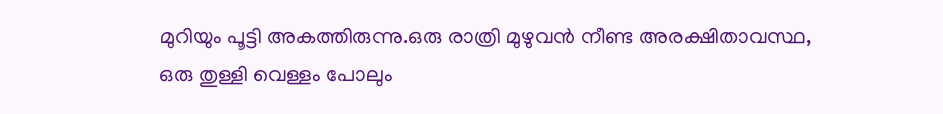മുറിയും പൂട്ടി അകത്തിരുന്നു.ഒരു രാത്രി മുഴുവന്‍ നീണ്ട അരക്ഷിതാവസ്ഥ, ഒരു തുള്ളി വെള്ളം പോലും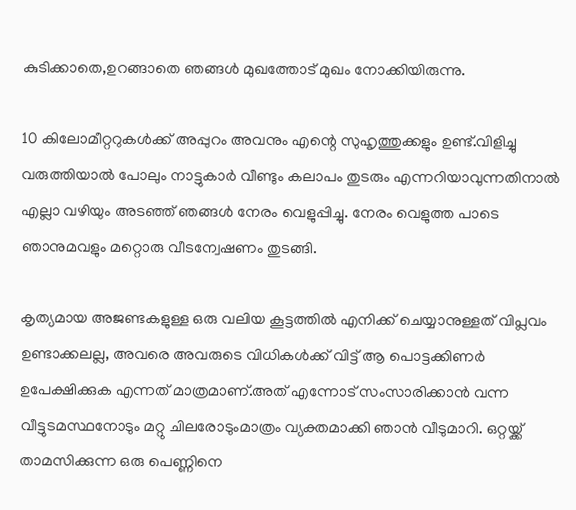കുടിക്കാതെ,ഉറങ്ങാതെ ഞങ്ങള്‍ മുഖത്തോട് മുഖം നോക്കിയിരുന്നു.

10 കിലോമീറ്ററുകള്‍ക്ക് അപ്പുറം അവനും എന്റെ സുഹൃത്തുക്കളും ഉണ്ട്.വിളിച്ചു വരുത്തിയാല്‍ പോലും നാട്ടുകാര്‍ വീണ്ടും കലാപം തുടരും എന്നറിയാവുന്നതിനാല്‍ എല്ലാ വഴിയും അടഞ്ഞ് ഞങ്ങള്‍ നേരം വെളുപ്പിച്ചു. നേരം വെളുത്ത പാടെ ഞാനുമവളും മറ്റൊരു വീടന്വേഷണം തുടങ്ങി.

കൃത്യമായ അജണ്ടകളുള്ള ഒരു വലിയ കൂട്ടത്തില്‍ എനിക്ക് ചെയ്യാനുള്ളത് വിപ്ലവം ഉണ്ടാക്കലല്ല, അവരെ അവരുടെ വിധികള്‍ക്ക് വിട്ട് ആ പൊട്ടക്കിണര്‍ ഉപേക്ഷിക്കുക എന്നത് മാത്രമാണ്.അത് എന്നോട് സംസാരിക്കാന്‍ വന്ന വീട്ടുടമസ്ഥനോടും മറ്റു ചിലരോടുംമാത്രം വ്യക്തമാക്കി ഞാന്‍ വീടുമാറി. ഒറ്റയ്ക്ക് താമസിക്കുന്ന ഒരു പെണ്ണിനെ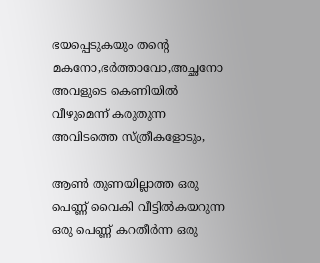ഭയപ്പെടുകയും തന്റെ മകനോ,ഭര്‍ത്താവോ,അച്ഛനോ അവളുടെ കെണിയില്‍ വീഴുമെന്ന് കരുതുന്ന അവിടത്തെ സ്ത്രീകളോടും,

ആണ്‍ തുണയില്ലാത്ത ഒരു പെണ്ണ് വൈകി വീട്ടില്‍കയറുന്ന ഒരു പെണ്ണ് കറതീര്‍ന്ന ഒരു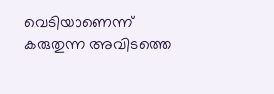വെടിയാണെന്ന് കരുതുന്ന അവിടത്തെ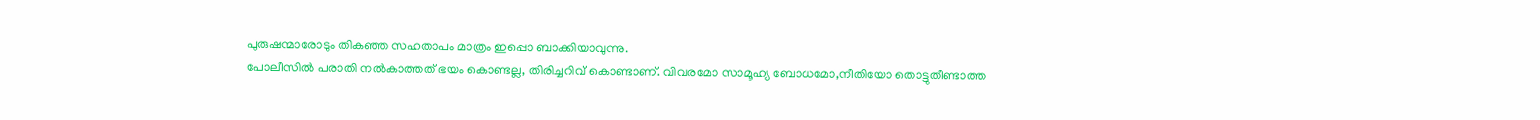പുരുഷന്മാരോടും തികഞ്ഞ സഹതാപം മാത്രം ഇപ്പൊ ബാക്കിയാവുന്നു.
പോലീസില്‍ പരാതി നല്‍കാത്തത് ഭയം കൊണ്ടല്ല, തിരിച്ചറിവ് കൊണ്ടാണ്. വിവരമോ സാമൂഹ്യ ബോധമോ,നീതിയോ തൊട്ടുതീണ്ടാത്ത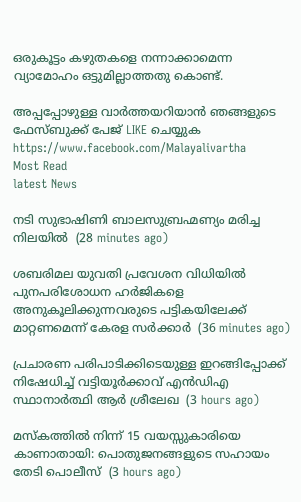ഒരുകൂട്ടം കഴുതകളെ നന്നാക്കാമെന്ന വ്യാമോഹം ഒട്ടുമില്ലാത്തതു കൊണ്ട്.

അപ്പപ്പോഴുള്ള വാര്‍ത്തയറിയാന്‍ ഞങ്ങളുടെ ഫേസ്‌ബുക്ക്‌ പേജ് LIKE ചെയ്യുക
https://www.facebook.com/Malayalivartha
Most Read
latest News

നടി സുഭാഷിണി ബാലസുബ്രഹ്മണ്യം മരിച്ച നിലയില്‍  (28 minutes ago)

ശബരിമല യുവതി പ്രവേശന വിധിയില്‍ പുനപരിശോധന ഹര്‍ജികളെ അനുകൂലിക്കുന്നവരുടെ പട്ടികയിലേക്ക് മാറ്റണമെന്ന് കേരള സര്‍ക്കാര്‍  (36 minutes ago)

പ്രചാരണ പരിപാടിക്കിടെയുള്ള ഇറങ്ങിപ്പോക്ക് നിഷേധിച്ച് വട്ടിയൂർക്കാവ് എൻഡിഎ സ്ഥാനാർത്ഥി ആർ ശ്രീലേഖ  (3 hours ago)

മസ്‌കത്തില്‍ നിന്ന് 15 വയസ്സുകാരിയെ കാണാതായി: പൊതുജനങ്ങളുടെ സഹായം തേടി പൊലീസ്  (3 hours ago)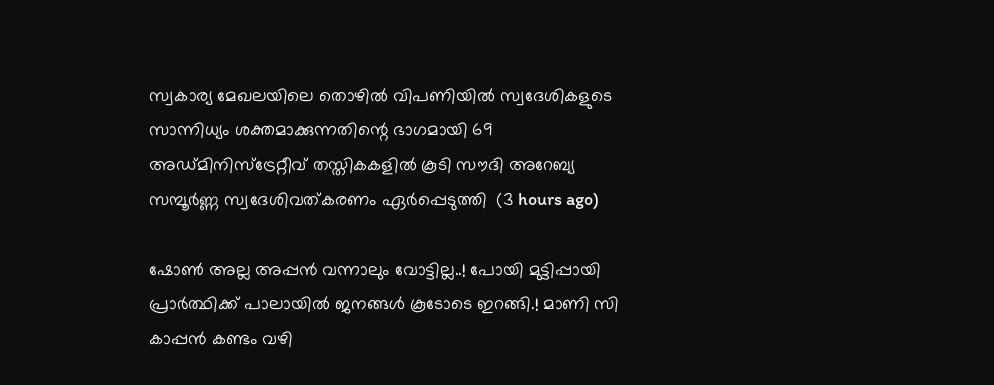സ്വകാര്യ മേഖലയിലെ തൊഴിൽ വിപണിയിൽ സ്വദേശികളുടെ സാന്നിധ്യം ശക്തമാക്കുന്നതിന്റെ ഭാഗമായി 69 അഡ്മിനിസ്ട്രേറ്റീവ് തസ്തികകളിൽ കൂടി സൗദി അറേബ്യ സമ്പൂർണ്ണ സ്വദേശിവത്കരണം ഏർപ്പെടുത്തി  (3 hours ago)

ഷോൺ അല്ല അപ്പൻ വന്നാലും വോട്ടില്ല..! പോയി മുട്ടിപ്പായി പ്രാർത്ഥിക്ക് പാലായിൽ ജനങ്ങൾ കൂടോടെ ഇറങ്ങി.! മാണി സി കാപ്പൻ കണ്ടം വഴി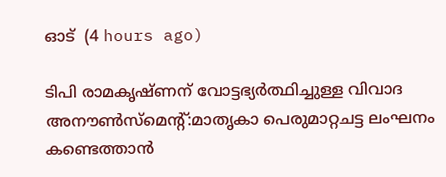ഓട്  (4 hours ago)

ടിപി രാമകൃഷ്ണന് വോട്ടഭ്യര്‍ത്ഥിച്ചുള്ള വിവാദ അനൗണ്‍സ്‌മെന്റ്:മാതൃകാ പെരുമാറ്റചട്ട ലംഘനം കണ്ടെത്താന്‍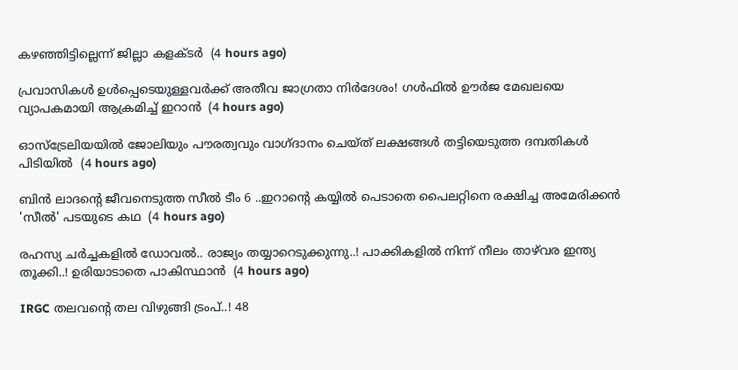കഴഞ്ഞിട്ടില്ലെന്ന് ജില്ലാ കളക്ടര്‍  (4 hours ago)

പ്രവാസികൾ ഉൾപ്പെടെയുള്ളവർക്ക് അതീവ ജാഗ്രതാ നിർദേശം! ഗൾഫിൽ ഊർജ മേഖലയെ വ്യാപകമായി ആക്രമിച്ച് ഇറാൻ  (4 hours ago)

ഓസ്‌ട്രേലിയയില്‍ ജോലിയും പൗരത്വവും വാഗ്ദാനം ചെയ്ത് ലക്ഷങ്ങള്‍ തട്ടിയെടുത്ത ദമ്പതികള്‍ പിടിയില്‍  (4 hours ago)

ബിൻ ലാദന്റെ ജീവനെടുത്ത സീൽ ടീം 6 ..ഇറാന്റെ കയ്യിൽ പെടാതെ പൈലറ്റിനെ രക്ഷിച്ച അമേരിക്കൻ 'സീൽ' പടയുടെ കഥ  (4 hours ago)

രഹസ്യ ചർച്ചകളിൽ ഡോവൽ.. രാജ്യം തയ്യാറെടുക്കുന്നു..! പാക്കികളിൽ നിന്ന് നീലം താഴ്‌വര ഇന്ത്യ തൂക്കി..! ഉരിയാടാതെ പാകിസ്ഥാൻ  (4 hours ago)

IRGC തലവന്റെ തല വിഴുങ്ങി ട്രംപ്..! 48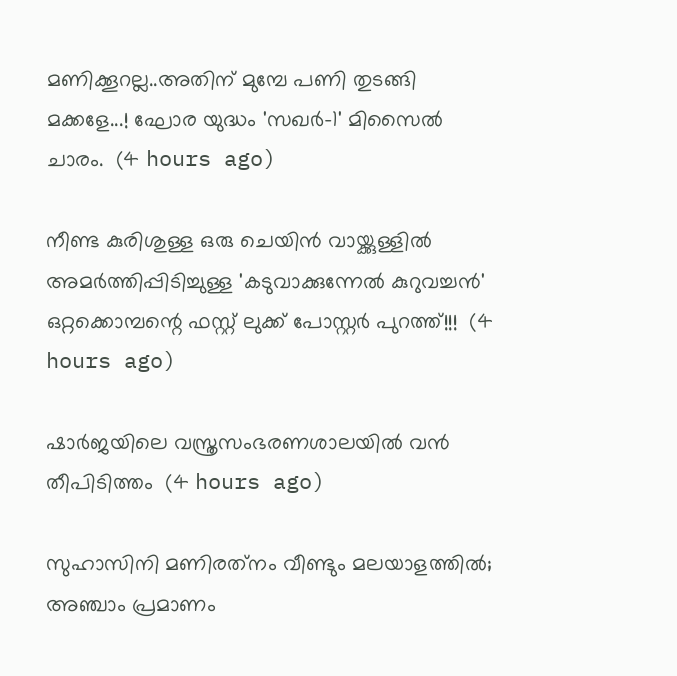മണിക്കൂറല്ല..അതിന് മുമ്പേ പണി തുടങ്ങി മക്കളേ...! ഘോര യുദ്ധം 'സഖര്‍-1' മിസൈൽ ചാരം.  (4 hours ago)

നീണ്ട കുരിശുള്ള ഒരു ചെയിൻ വായ്ക്കുള്ളിൽ അമർത്തിപ്പിടിച്ചുള്ള 'കടുവാക്കുന്നേൽ കുറുവച്ചൻ' ഒറ്റക്കൊമ്പന്റെ ഫസ്റ്റ് ലുക്ക് പോസ്റ്റർ പുറത്ത്!!!  (4 hours ago)

ഷാര്‍ജയിലെ വസ്ത്രസംഭരണശാലയില്‍ വന്‍ തീപിടിത്തം  (4 hours ago)

സുഹാസിനി മണിരത്‌നം വീണ്ടും മലയാളത്തിൽ; അഞ്ചാം പ്രമാണം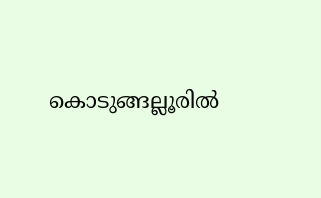കൊടുങ്ങല്ലൂരിൽ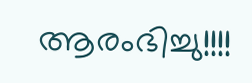ആരംഭിച്ചു!!!!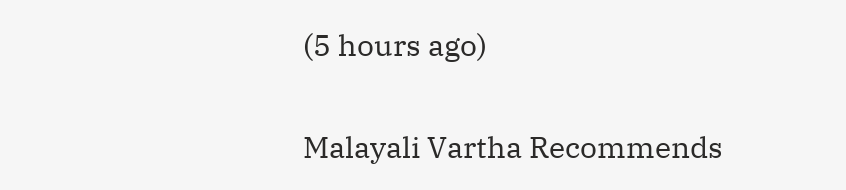(5 hours ago)

Malayali Vartha Recommends